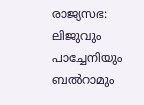രാജ്യസഭ: ലിജുവും പാച്ചേനിയും ബല്‍റാമും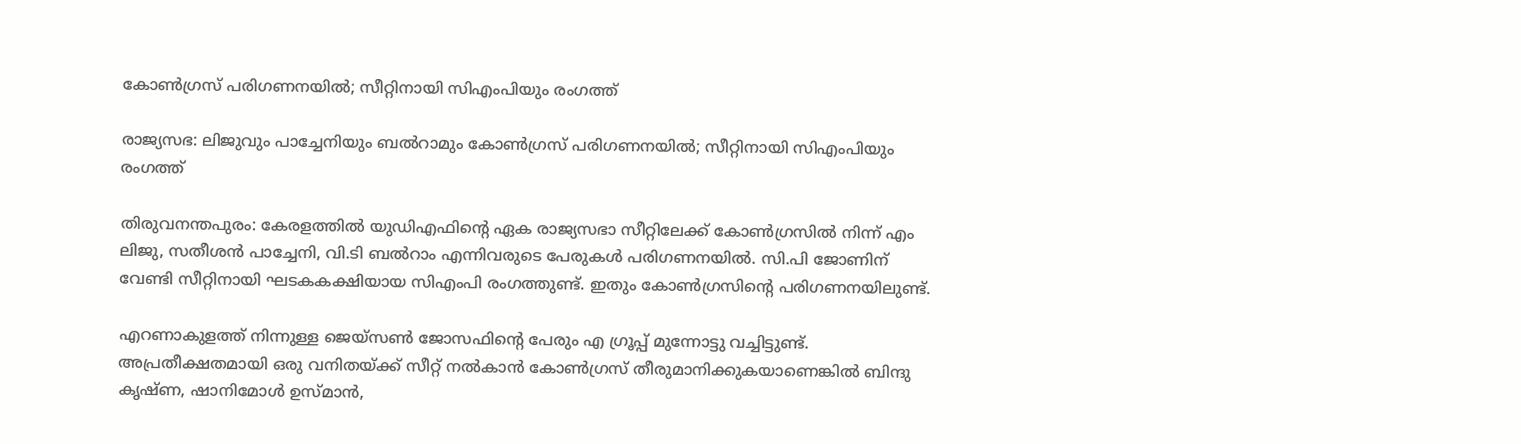കോണ്‍ഗ്രസ് പരിഗണനയില്‍; സീറ്റിനായി സിഎംപിയും രംഗത്ത്

രാജ്യസഭ: ലിജുവും പാച്ചേനിയും ബല്‍റാമും കോണ്‍ഗ്രസ് പരിഗണനയില്‍; സീറ്റിനായി സിഎംപിയും രംഗത്ത്

തിരുവനന്തപുരം: കേരളത്തില്‍ യുഡിഎഫിന്റെ ഏക രാജ്യസഭാ സീറ്റിലേക്ക് കോണ്‍ഗ്രസില്‍ നിന്ന് എം ലിജു, സതീശന്‍ പാച്ചേനി, വി.ടി ബല്‍റാം എന്നിവരുടെ പേരുകള്‍ പരിഗണനയില്‍. സി.പി ജോണിന് വേണ്ടി സീറ്റിനായി ഘടകകക്ഷിയായ സിഎംപി രംഗത്തുണ്ട്. ഇതും കോണ്‍ഗ്രസിന്റെ പരിഗണനയിലുണ്ട്.

എറണാകുളത്ത് നിന്നുള്ള ജെയ്‌സണ്‍ ജോസഫിന്റെ പേരും എ ഗ്രൂപ്പ് മുന്നോട്ടു വച്ചിട്ടുണ്ട്. അപ്രതീക്ഷതമായി ഒരു വനിതയ്ക്ക് സീറ്റ് നല്‍കാന്‍ കോണ്‍ഗ്രസ് തീരുമാനിക്കുകയാണെങ്കില്‍ ബിന്ദു കൃഷ്ണ, ഷാനിമോള്‍ ഉസ്മാന്‍,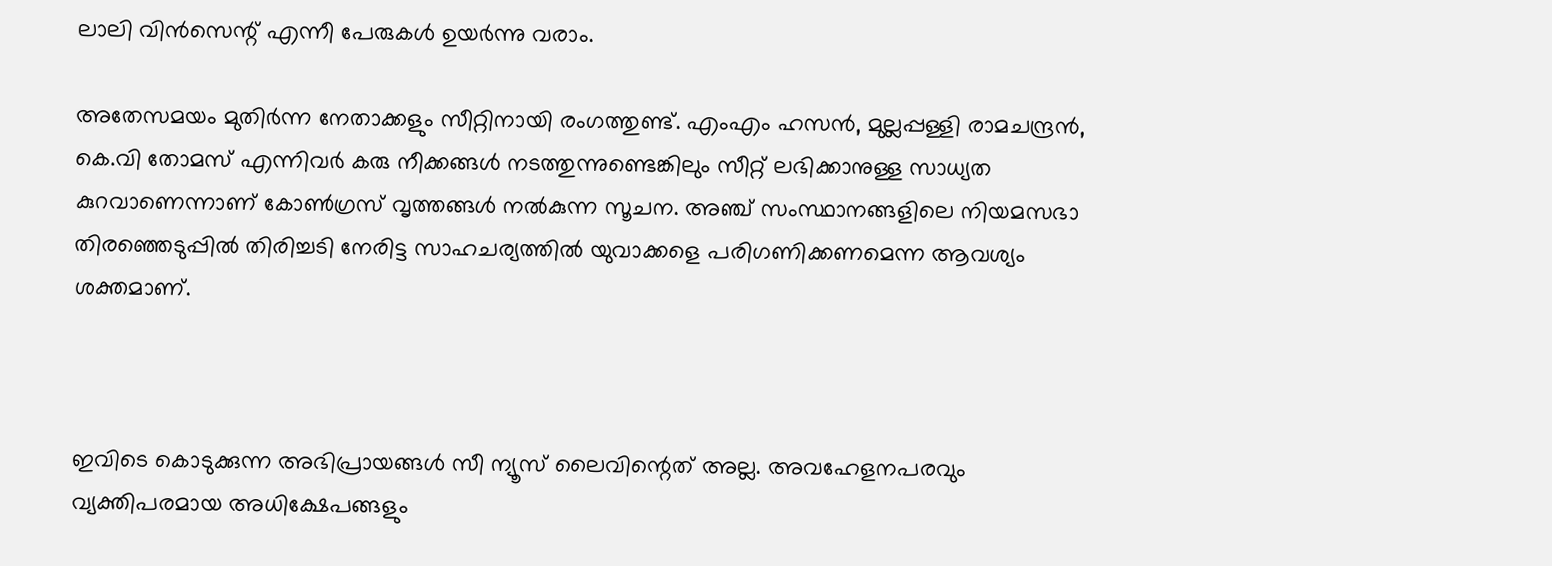ലാലി വിന്‍സെന്റ് എന്നീ പേരുകള്‍ ഉയര്‍ന്നു വരാം.

അതേസമയം മുതിര്‍ന്ന നേതാക്കളും സീറ്റിനായി രംഗത്തുണ്ട്. എംഎം ഹസന്‍, മുല്ലപ്പള്ളി രാമചന്ദ്രന്‍, കെ.വി തോമസ് എന്നിവര്‍ കരു നീക്കങ്ങള്‍ നടത്തുന്നുണ്ടെങ്കിലും സീറ്റ് ലഭിക്കാനുള്ള സാധ്യത കുറവാണെന്നാണ് കോണ്‍ഗ്രസ് വൃത്തങ്ങള്‍ നല്‍കുന്ന സൂചന. അഞ്ച് സംസ്ഥാനങ്ങളിലെ നിയമസഭാ തിരഞ്ഞെടുപ്പില്‍ തിരിച്ചടി നേരിട്ട സാഹചര്യത്തില്‍ യുവാക്കളെ പരിഗണിക്കണമെന്ന ആവശ്യം ശക്തമാണ്.



ഇവിടെ കൊടുക്കുന്ന അഭിപ്രായങ്ങള്‍ സീ ന്യൂസ് ലൈവിന്റെത് അല്ല. അവഹേളനപരവും വ്യക്തിപരമായ അധിക്ഷേപങ്ങളും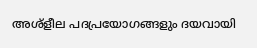അശ്‌ളീല പദപ്രയോഗങ്ങളും ദയവായി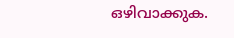ഒഴിവാക്കുക.